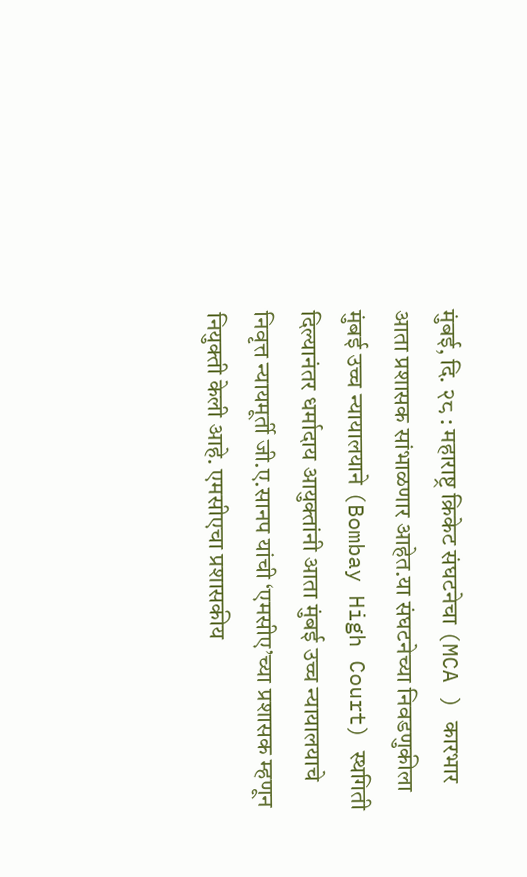मुंबई, दि. २८ : महाराष्ट्र क्रिकेट संघटनेचा (MCA ) कारभार आता प्रशासक सांभाळणार आहेत.या संघटनेच्या निवडणुकीला मुंबई उच्च न्यायालयाने (Bombay High Court) स्थगिती दिल्यानंतर धर्मादाय आयुक्तांनी आता मुंबई उच्च न्यायालयाचे निवृत्त न्यायमूर्ती जी.ए.सानप यांची ‘एमसीए’च्या प्रशासक म्हणून नियुक्ती केली आहे. एमसीएचा प्रशासकीय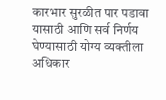कारभार सुरळीत पार पडावा यासाठी आणि सर्व निर्णय घेण्यासाठी योग्य व्यक्तीला अधिकार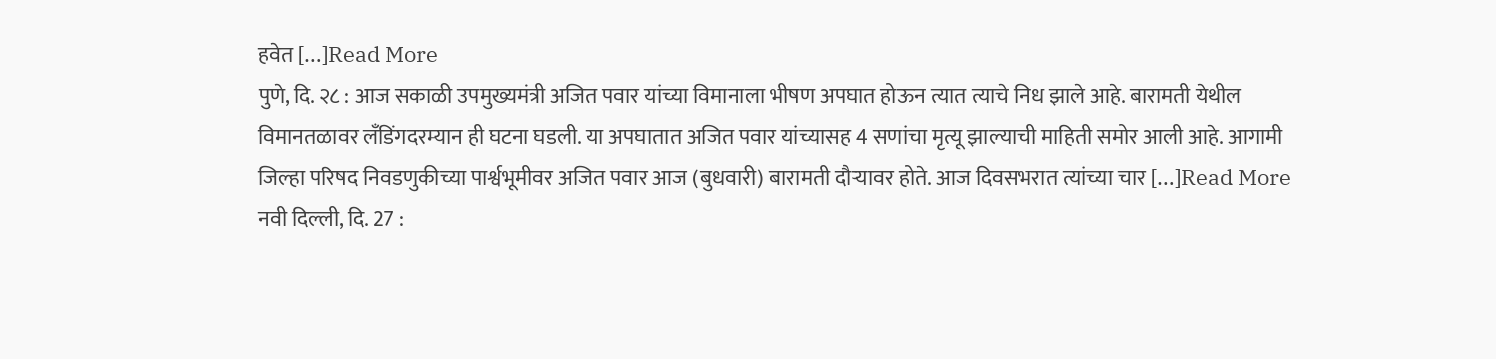हवेत […]Read More
पुणे, दि. २८ : आज सकाळी उपमुख्यमंत्री अजित पवार यांच्या विमानाला भीषण अपघात होऊन त्यात त्याचे निध झाले आहे. बारामती येथील विमानतळावर लँडिंगदरम्यान ही घटना घडली. या अपघातात अजित पवार यांच्यासह 4 सणांचा मृत्यू झाल्याची माहिती समोर आली आहे. आगामी जिल्हा परिषद निवडणुकीच्या पार्श्वभूमीवर अजित पवार आज (बुधवारी) बारामती दौऱ्यावर होते. आज दिवसभरात त्यांच्या चार […]Read More
नवी दिल्ली, दि. 27 :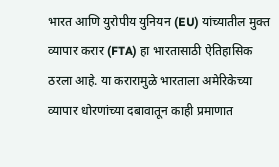भारत आणि युरोपीय युनियन (EU) यांच्यातील मुक्त व्यापार करार (FTA) हा भारतासाठी ऐतिहासिक ठरला आहे. या करारामुळे भारताला अमेरिकेच्या व्यापार धोरणांच्या दबावातून काही प्रमाणात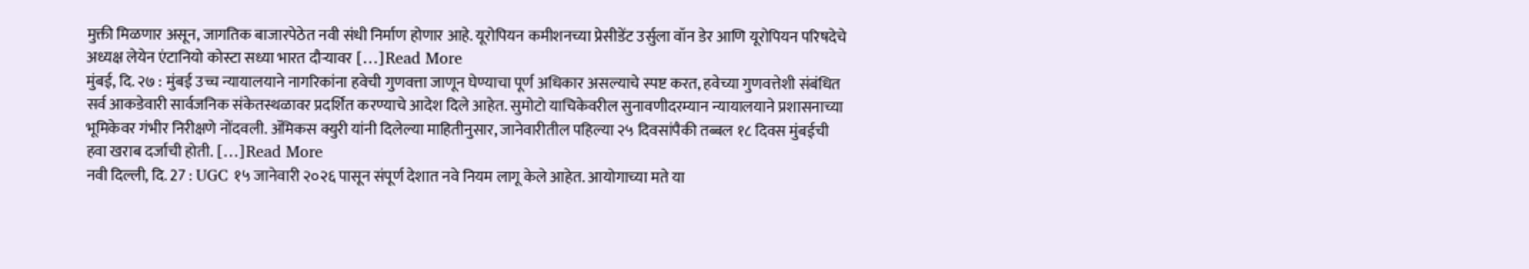मुक्ती मिळणार असून, जागतिक बाजारपेठेत नवी संधी निर्माण होणार आहे. यूरोपियन कमीशनच्या प्रेसीडेंट उर्सुला वॉन डेर आणि यूरोपियन परिषदेचे अध्यक्ष लेयेन एंटानियो कोस्टा सध्या भारत दौऱ्यावर […]Read More
मुंबई, दि. २७ : मुंबई उच्च न्यायालयाने नागरिकांना हवेची गुणवत्ता जाणून घेण्याचा पूर्ण अधिकार असल्याचे स्पष्ट करत, हवेच्या गुणवत्तेशी संबंधित सर्व आकडेवारी सार्वजनिक संकेतस्थळावर प्रदर्शित करण्याचे आदेश दिले आहेत. सुमोटो याचिकेवरील सुनावणीदरम्यान न्यायालयाने प्रशासनाच्या भूमिकेवर गंभीर निरीक्षणे नोंदवली. ॲमिकस क्युरी यांनी दिलेल्या माहितीनुसार, जानेवारीतील पहिल्या २५ दिवसांपैकी तब्बल १८ दिवस मुंबईची हवा खराब दर्जाची होती. […]Read More
नवी दिल्ली, दि. 27 : UGC १५ जानेवारी २०२६ पासून संपूर्ण देशात नवे नियम लागू केले आहेत. आयोगाच्या मते या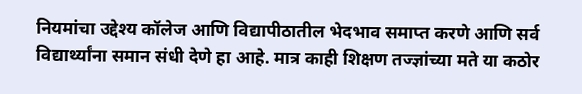नियमांचा उद्देश्य कॉलेज आणि विद्यापीठातील भेदभाव समाप्त करणे आणि सर्व विद्यार्थ्यांना समान संधी देणे हा आहे. मात्र काही शिक्षण तज्ज्ञांच्या मते या कठोर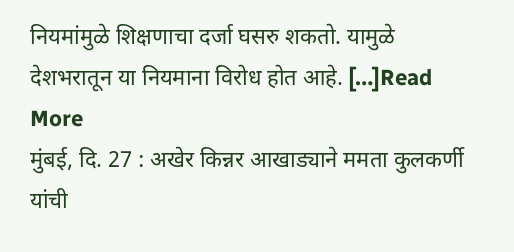नियमांमुळे शिक्षणाचा दर्जा घसरु शकतो. यामुळे देशभरातून या नियमाना विरोध होत आहे. […]Read More
मुंबई, दि. 27 : अखेर किन्नर आखाड्याने ममता कुलकर्णी यांची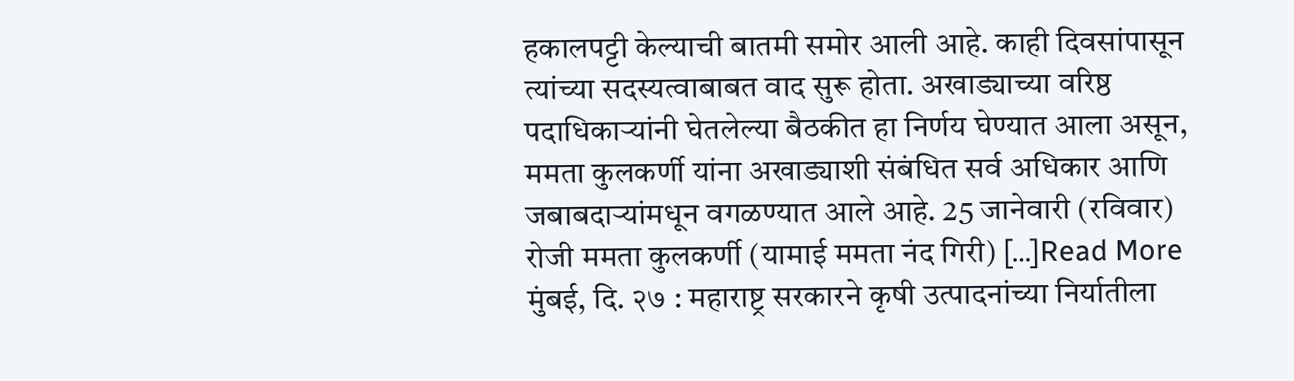हकालपट्टी केल्याची बातमी समोर आली आहे. काही दिवसांपासून त्यांच्या सदस्यत्वाबाबत वाद सुरू होता. अखाड्याच्या वरिष्ठ पदाधिकाऱ्यांनी घेतलेल्या बैठकीत हा निर्णय घेण्यात आला असून, ममता कुलकर्णी यांना अखाड्याशी संबंधित सर्व अधिकार आणि जबाबदाऱ्यांमधून वगळण्यात आले आहे. 25 जानेवारी (रविवार) रोजी ममता कुलकर्णी (यामाई ममता नंद गिरी) […]Read More
मुंबई, दि. २७ : महाराष्ट्र सरकारने कृषी उत्पादनांच्या निर्यातीला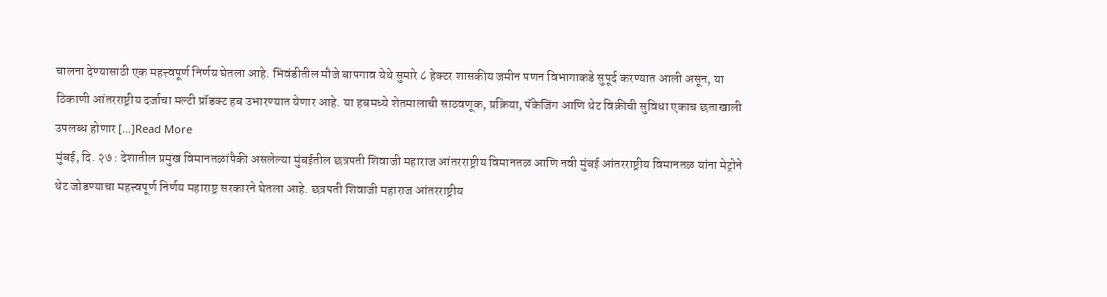चालना देण्यासाठी एक महत्त्वपूर्ण निर्णय घेतला आहे. भिवंडीतील मौजे बापगाव येथे सुमारे ८ हेक्टर शासकीय जमीन पणन विभागाकडे सुपूर्द करण्यात आली असून, या ठिकाणी आंतरराष्ट्रीय दर्जाचा मल्टी प्रॉडक्ट हब उभारण्यात येणार आहे. या हबमध्ये शेतमालाची साठवणूक, प्रक्रिया, पॅकेजिंग आणि थेट विक्रीची सुविधा एकाच छताखाली उपलब्ध होणार […]Read More
मुंबई, दि. २७ : देशातील प्रमुख विमानतळांपैकी असलेल्या मुंबईतील छत्रपती शिवाजी महाराज आंतरराष्ट्रीय विमानतळ आणि नवी मुंबई आंतरराष्ट्रीय विमानतळ यांना मेट्रोने थेट जोडण्याचा महत्त्वपूर्ण निर्णय महाराष्ट्र सरकारने घेतला आहे. छत्रपती शिवाजी महाराज आंतरराष्ट्रीय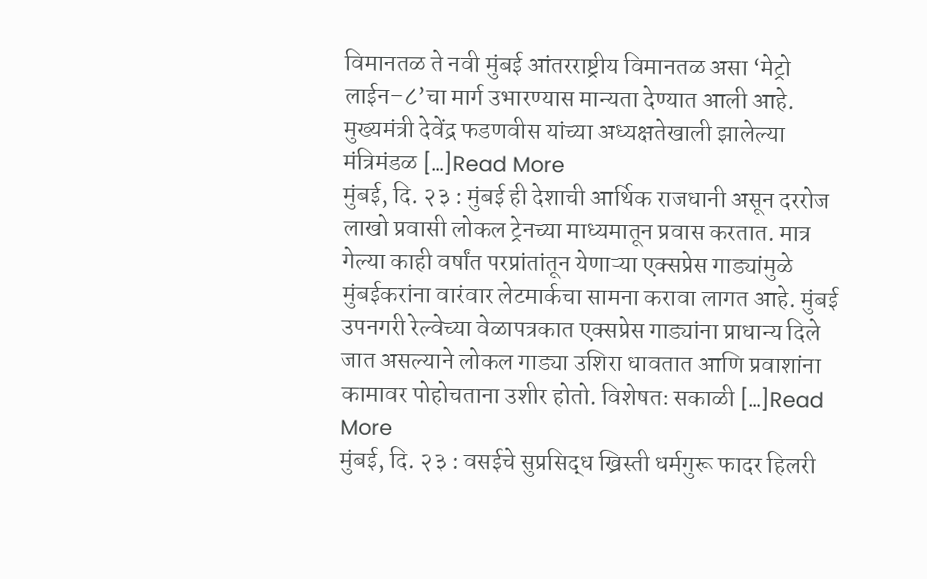विमानतळ ते नवी मुंबई आंतरराष्ट्रीय विमानतळ असा ‘मेट्रो लाईन–८’चा मार्ग उभारण्यास मान्यता देण्यात आली आहे. मुख्यमंत्री देवेंद्र फडणवीस यांच्या अध्यक्षतेखाली झालेल्या मंत्रिमंडळ […]Read More
मुंबई, दि. २३ : मुंबई ही देशाची आर्थिक राजधानी असून दररोज लाखो प्रवासी लोकल ट्रेनच्या माध्यमातून प्रवास करतात. मात्र गेल्या काही वर्षांत परप्रांतांतून येणाऱ्या एक्सप्रेस गाड्यांमुळे मुंबईकरांना वारंवार लेटमार्कचा सामना करावा लागत आहे. मुंबई उपनगरी रेल्वेच्या वेळापत्रकात एक्सप्रेस गाड्यांना प्राधान्य दिले जात असल्याने लोकल गाड्या उशिरा धावतात आणि प्रवाशांना कामावर पोहोचताना उशीर होतो. विशेषतः सकाळी […]Read More
मुंबई, दि. २३ : वसईचे सुप्रसिद्ध ख्रिस्ती धर्मगुरू फादर हिलरी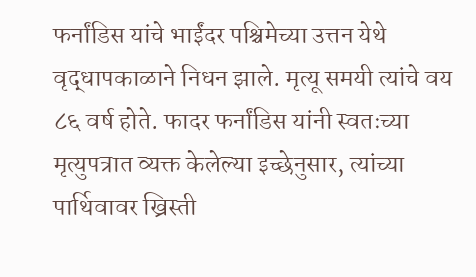फर्नांडिस यांचे भाईंदर पश्चिमेच्या उत्तन येथे वृद्धापकाळाने निधन झाले. मृत्यू समयी त्यांचे वय ८६ वर्ष होते. फादर फर्नांडिस यांनी स्वतःच्या मृत्युपत्रात व्यक्त केलेल्या इच्छेनुसार, त्यांच्या पार्थिवावर ख्रिस्ती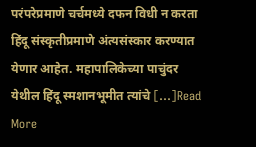परंपरेप्रमाणे चर्चमध्ये दफन विधी न करता हिंदू संस्कृतीप्रमाणे अंत्यसंस्कार करण्यात येणार आहेत. महापालिकेच्या पाचुंदर येथील हिंदू स्मशानभूमीत त्यांचे […]Read More